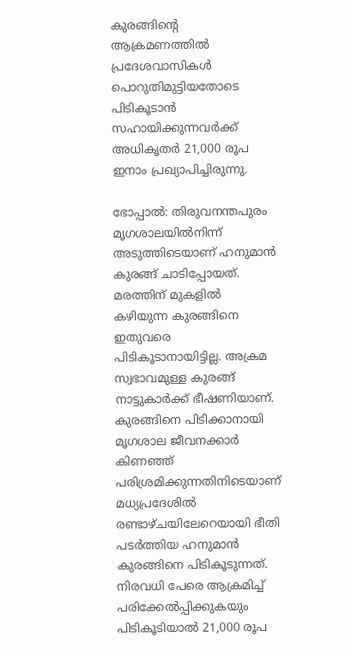കുരങ്ങിന്‍റെ ആക്രമണത്തിൽ പ്രദേശവാസികള്‍ പൊറുതിമുട്ടിയതോടെ  പിടികൂടാൻ സഹായിക്കുന്നവര്‍ക്ക് അധികൃതര്‍ 21,000 രൂപ ഇനാം പ്രഖ്യാപിച്ചിരുന്നു.

ഭോപ്പാല്‍: തിരുവനന്തപുരം മൃഗശാലയിൽനിന്ന് അടുത്തിടെയാണ് ഹനുമാൻ കുരങ്ങ് ചാടിപ്പോയത്. മരത്തിന് മുകളിൽ കഴിയുന്ന കുരങ്ങിനെ ഇതുവരെ പിടികൂടാനായിട്ടില്ല. അക്രമ സ്വഭാവമുള്ള കുരങ്ങ് നാട്ടുകാർക്ക് ഭീഷണിയാണ്. കുരങ്ങിനെ പിടിക്കാനായി മൃഗശാല ജീവനക്കാർ കിണഞ്ഞ് പരിശ്രമിക്കുന്നതിനിടെയാണ് മധ്യപ്രദേശിൽ രണ്ടാഴ്ചയിലേറെയായി ഭീതി പടർത്തിയ ഹനുമാൻ കുരങ്ങിനെ പിടികൂടുന്നത്. നിരവധി പേരെ ആക്രമിച്ച് പരിക്കേൽപ്പിക്കുകയും പിടികൂടിയാൽ 21,000 രൂപ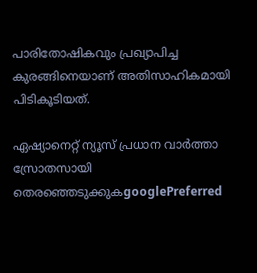പാരിതോഷികവും പ്രഖ്യാപിച്ച കുരങ്ങിനെയാണ് അതിസാഹികമായി പിടികൂടിയത്.

ഏഷ്യാനെറ്റ് ന്യൂസ് പ്രധാന വാർത്താ സ്രോതസായി തെരഞ്ഞെടുക്കുകgooglePreferred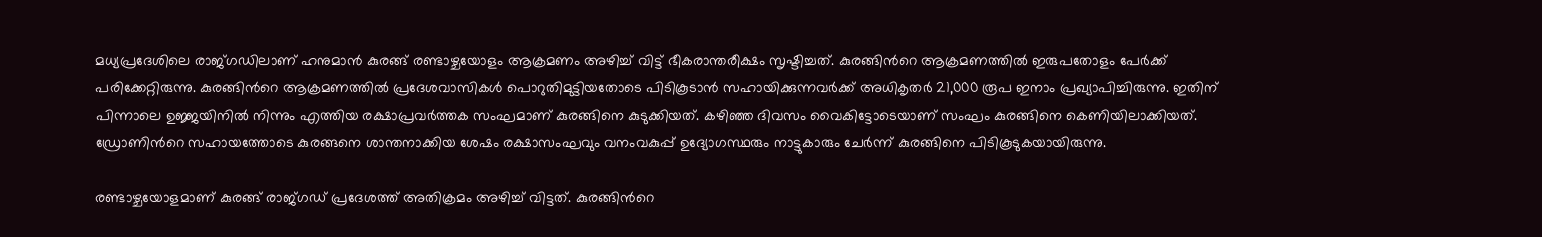മധ്യപ്രദേശിലെ രാജ്ഗഡിലാണ് ഹനുമാൻ കുരങ്ങ് രണ്ടാഴ്ചയോളം ആക്രമണം അഴിച്ച് വിട്ട് ഭീകരാന്തരീക്ഷം സൃഷ്ടിച്ചത്. കുരങ്ങിന്‍റെ ആക്രമണത്തിൽ ഇരുപതോളം പേർക്ക് പരിക്കേറ്റിരുന്നു. കുരങ്ങിന്‍റെ ആക്രമണത്തിൽ പ്രദേശവാസികള്‍ പൊറുതിമുട്ടിയതോടെ പിടികൂടാൻ സഹായിക്കുന്നവര്‍ക്ക് അധികൃതര്‍ 21,000 രൂപ ഇനാം പ്രഖ്യാപിച്ചിരുന്നു. ഇതിന് പിന്നാലെ ഉജ്ജയിനിൽ നിന്നും എത്തിയ രക്ഷാപ്രവർത്തക സംഘമാണ് കുരങ്ങിനെ കുടുക്കിയത്. കഴിഞ്ഞ ദിവസം വൈകിട്ടോടെയാണ് സംഘം കുരങ്ങിനെ കെണിയിലാക്കിയത്. ഡ്രോണിന്‍റെ സഹായത്തോടെ കുരങ്ങനെ ശാന്തനാക്കിയ ശേഷം രക്ഷാസംഘവും വനംവകുപ്പ് ഉദ്യോഗസ്ഥരും നാട്ടുകാരും ചേർന്ന് കുരങ്ങിനെ പിടികൂടുകയായിരുന്നു.

രണ്ടാഴ്ചയോളമാണ് കുരങ്ങ് രാജ്ഗഡ് പ്രദേശത്ത് അതിക്രമം അഴിച്ച് വിട്ടത്. കുരങ്ങിന്‍റെ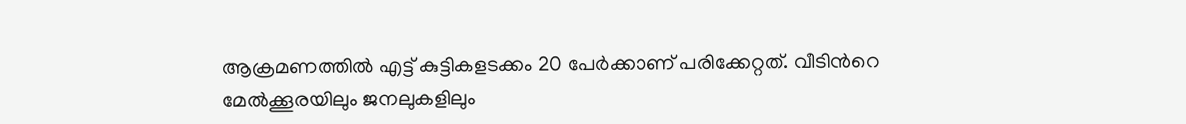ആക്രമണത്തിൽ എട്ട് കുട്ടികളടക്കം 20 പേർക്കാണ് പരിക്കേറ്റത്. വീടിന്‍റെ മേൽക്കൂരയിലും ജനലുകളിലും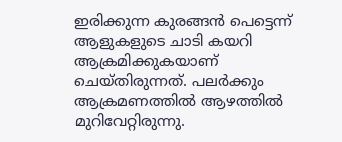ഇരിക്കുന്ന കുരങ്ങൻ പെട്ടെന്ന് ആളുകളുടെ ചാടി കയറി ആക്രമിക്കുകയാണ് ചെയ്തിരുന്നത്. പലർക്കും ആക്രമണത്തിൽ ആഴത്തില്‍ മുറിവേറ്റിരുന്നു.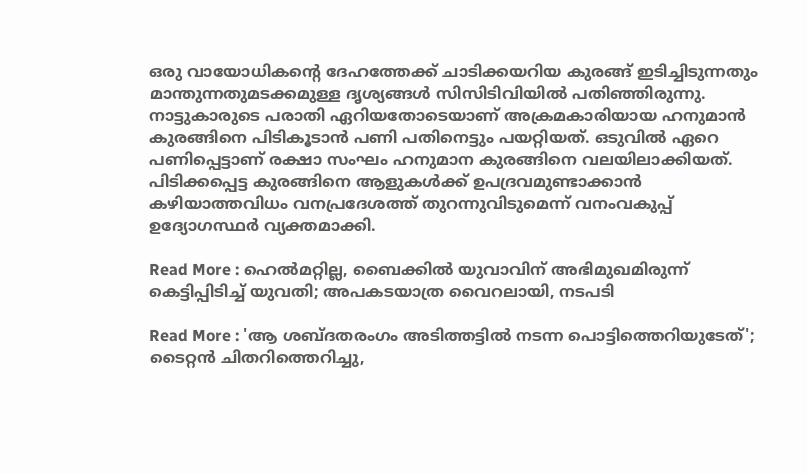ഒരു വായോധികന്‍റെ ദേഹത്തേക്ക് ചാടിക്കയറിയ കുരങ്ങ് ഇടിച്ചിടുന്നതും മാന്തുന്നതുമടക്കമുള്ള ദൃശ്യങ്ങള്‍ സിസിടിവിയിൽ പതിഞ്ഞിരുന്നു. നാട്ടുകാരുടെ പരാതി ഏറിയതോടെയാണ് അക്രമകാരിയായ ഹനുമാൻ കുരങ്ങിനെ പിടികൂടാൻ പണി പതിനെട്ടും പയറ്റിയത്. ഒടുവിൽ ഏറെ പണിപ്പെട്ടാണ് രക്ഷാ സംഘം ഹനുമാന കുരങ്ങിനെ വലയിലാക്കിയത്. പിടിക്കപ്പെട്ട കുരങ്ങിനെ ആളുകൾക്ക് ഉപദ്രവമുണ്ടാക്കാൻ കഴിയാത്തവിധം വനപ്രദേശത്ത് തുറന്നുവിടുമെന്ന് വനംവകുപ്പ് ഉദ്യോഗസ്ഥർ വ്യക്തമാക്കി.

Read More : ഹെൽമറ്റില്ല, ബൈക്കിൽ യുവാവിന് അഭിമുഖമിരുന്ന് കെട്ടിപ്പിടിച്ച് യുവതി; അപകടയാത്ര വൈറലായി, നടപടി

Read More : 'ആ ശബ്ദതരംഗം അടിത്തട്ടിൽ നടന്ന പൊട്ടിത്തെറിയുടേത്'; ടൈറ്റൻ ചിതറിത്തെറിച്ചു,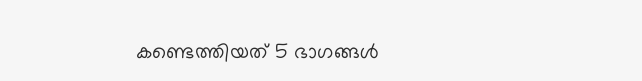കണ്ടെത്തിയത് 5 ഭാഗങ്ങള്‍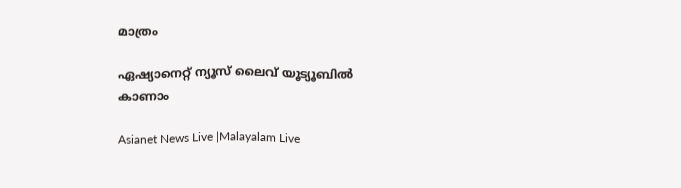മാത്രം

ഏഷ്യാനെറ്റ് ന്യൂസ് ലൈവ് യൂട്യൂബിൽ കാണാം

Asianet News Live |Malayalam Live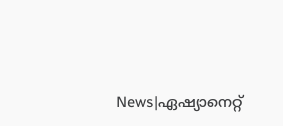News|ഏഷ്യാനെറ്റ്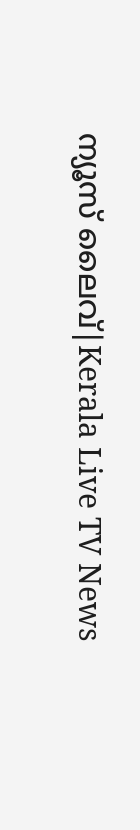ന്യൂസ് ലൈവ്|Kerala Live TV News